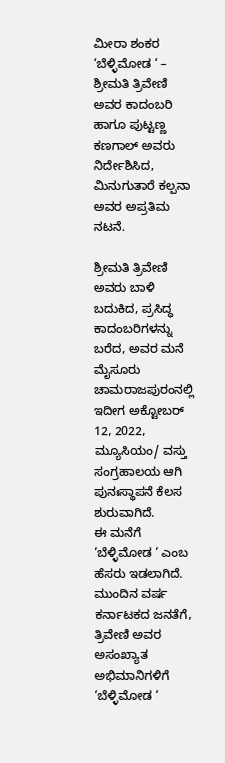ಮೀರಾ ಶಂಕರ
‘ಬೆಳ್ಳಿಮೋಡ ‘ – ಶ್ರೀಮತಿ ತ್ರಿವೇಣಿ ಅವರ ಕಾದಂಬರಿ ಹಾಗೂ ಪುಟ್ಟಣ್ಣ ಕಣಗಾಲ್ ಅವರು ನಿರ್ದೇಶಿಸಿದ, ಮಿನುಗುತಾರೆ ಕಲ್ಪನಾ ಅವರ ಅಪ್ರತಿಮ ನಟನೆ.

ಶ್ರೀಮತಿ ತ್ರಿವೇಣಿ ಅವರು ಬಾಳಿ ಬದುಕಿದ, ಪ್ರಸಿದ್ಧ ಕಾದಂಬರಿಗಳನ್ನು ಬರೆದ, ಅವರ ಮನೆ ಮೈಸೂರು ಚಾಮರಾಜಪುರಂನಲ್ಲಿ ಇದೀಗ ಅಕ್ಟೋಬರ್ 12, 2022, ಮ್ಯೂಸಿಯಂ/ ವಸ್ತು ಸಂಗ್ರಹಾಲಯ ಆಗಿ ಪುನಃಸ್ಥಾಪನೆ ಕೆಲಸ ಶುರುವಾಗಿದೆ.
ಈ ಮನೆಗೆ ‘ಬೆಳ್ಳಿಮೋಡ ‘ ಎಂಬ ಹೆಸರು ಇಡಲಾಗಿದೆ. ಮುಂದಿನ ವರ್ಷ ಕರ್ನಾಟಕದ ಜನತೆಗೆ, ತ್ರಿವೇಣಿ ಅವರ ಅಸಂಖ್ಯಾತ ಅಭಿಮಾನಿಗಳಿಗೆ ‘ಬೆಳ್ಳಿಮೋಡ ‘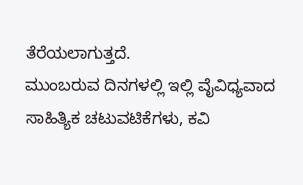ತೆರೆಯಲಾಗುತ್ತದೆ.
ಮುಂಬರುವ ದಿನಗಳಲ್ಲಿ ಇಲ್ಲಿ ವೈವಿಧ್ಯವಾದ ಸಾಹಿತ್ಯಿಕ ಚಟುವಟಿಕೆಗಳು, ಕವಿ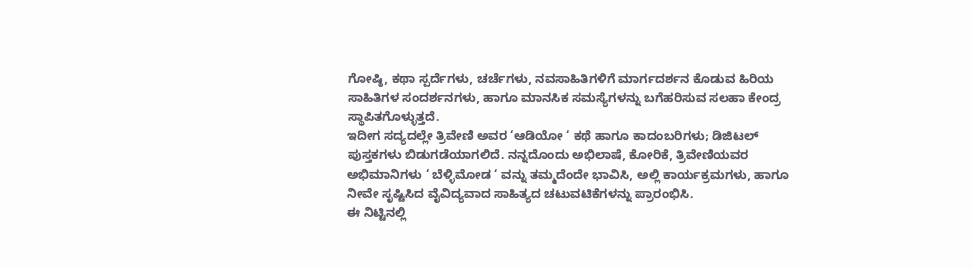ಗೋಷ್ಠಿ, ಕಥಾ ಸ್ಪರ್ದೆಗಳು, ಚರ್ಚೆಗಳು, ನವಸಾಹಿತಿಗಳಿಗೆ ಮಾರ್ಗದರ್ಶನ ಕೊಡುವ ಹಿರಿಯ ಸಾಹಿತಿಗಳ ಸಂದರ್ಶನಗಳು, ಹಾಗೂ ಮಾನಸಿಕ ಸಮಸ್ಯೆಗಳನ್ನು ಬಗೆಹರಿಸುವ ಸಲಹಾ ಕೇಂದ್ರ ಸ್ಥಾಪಿತಗೊಳ್ಳುತ್ತದೆ.
ಇದೀಗ ಸದ್ಯದಲ್ಲೇ ತ್ರಿವೇಣಿ ಅವರ ‘ಆಡಿಯೋ ‘ ಕಥೆ ಹಾಗೂ ಕಾದಂಬರಿಗಳು; ಡಿಜಿಟಲ್ ಪುಸ್ತಕಗಳು ಬಿಡುಗಡೆಯಾಗಲಿದೆ. ನನ್ನದೊಂದು ಅಭಿಲಾಷೆ, ಕೋರಿಕೆ, ತ್ರಿವೇಣಿಯವರ ಅಭಿಮಾನಿಗಳು ‘ ಬೆಳ್ಳಿಮೋಡ ‘ ವನ್ನು ತಮ್ಮದೆಂದೇ ಭಾವಿಸಿ, ಅಲ್ಲಿ ಕಾರ್ಯಕ್ರಮಗಳು, ಹಾಗೂ ನೀವೇ ಸೃಷ್ಟಿಸಿದ ವೈವಿದ್ಯವಾದ ಸಾಹಿತ್ಯದ ಚಟುವಟಿಕೆಗಳನ್ನು ಪ್ರಾರಂಭಿಸಿ.
ಈ ನಿಟ್ಟಿನಲ್ಲಿ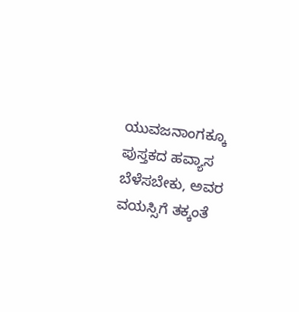ಯುವಜನಾಂಗಕ್ಕೂ ಪುಸ್ತಕದ ಹವ್ಯಾಸ ಬೆಳೆಸಬೇಕು, ಅವರ ವಯಸ್ಸಿಗೆ ತಕ್ಕಂತೆ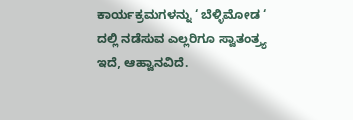ಕಾರ್ಯಕ್ರಮಗಳನ್ನು ‘ ಬೆಳ್ಳಿಮೋಡ ‘ ದಲ್ಲಿ ನಡೆಸುವ ಎಲ್ಲರಿಗೂ ಸ್ವಾತಂತ್ರ್ಯ ಇದೆ, ಆಹ್ವಾನವಿದೆ.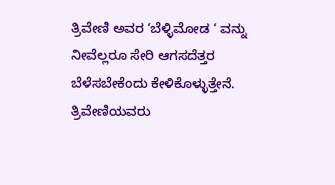ತ್ರಿವೇಣಿ ಅವರ ‘ಬೆಳ್ಳಿಮೋಡ ‘ ವನ್ನು ನೀವೆಲ್ಲರೂ ಸೇರಿ ಆಗಸದೆತ್ತರ ಬೆಳೆಸಬೇಕೆಂದು ಕೇಳಿಕೊಳ್ಳುತ್ತೇನೆ.
ತ್ರಿವೇಣಿಯವರು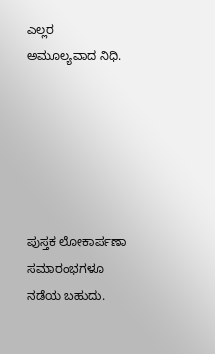ಎಲ್ಲರ ಅಮೂಲ್ಯವಾದ ನಿಧಿ.






ಪುಸ್ತಕ ಲೋಕಾರ್ಪಣಾ ಸಮಾರಂಭಗಳೂ ನಡೆಯ ಬಹುದು.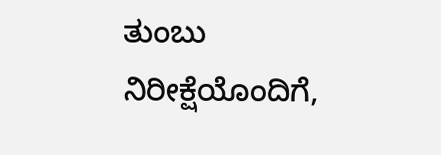ತುಂಬು ನಿರೀಕ್ಷೆಯೊಂದಿಗೆ,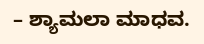– ಶ್ಯಾಮಲಾ ಮಾಧವ.